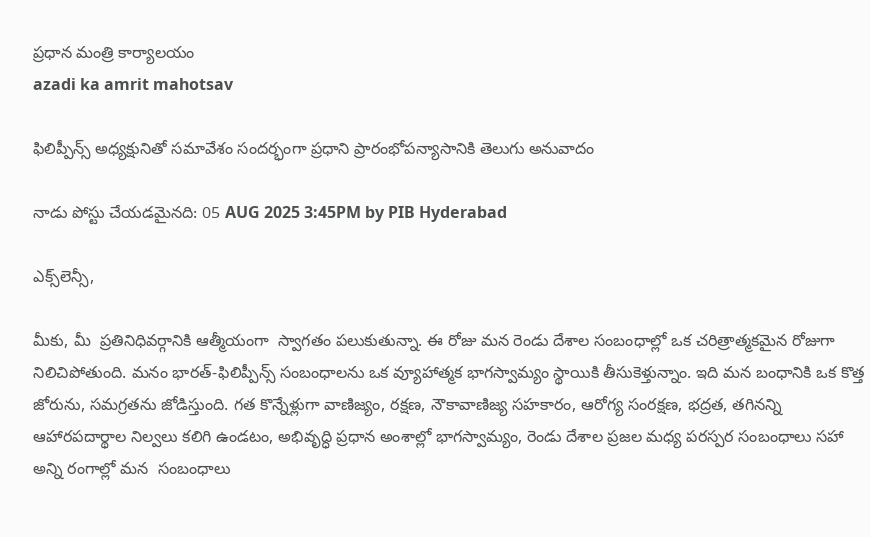ప్రధాన మంత్రి కార్యాలయం
azadi ka amrit mahotsav

ఫిలిప్పీన్స్ అధ్యక్షునితో సమావేశం సందర్భంగా ప్రధాని ప్రారంభోపన్యాసానికి తెలుగు అనువాదం

నాడు పోస్టు చేయడమైనది: 05 AUG 2025 3:45PM by PIB Hyderabad

ఎక్స్‌లెన్సీ,

మీకు, మీ  ప్రతినిధివర్గానికి ఆత్మీయంగా  స్వాగతం పలుకుతున్నా. ఈ రోజు మన రెండు దేశాల సంబంధాల్లో ఒక చరిత్రాత్మకమైన రోజుగా నిలిచిపోతుంది. మనం భారత్-ఫిలిప్పీన్స్ సంబంధాలను ఒక వ్యూహాత్మక భాగస్వామ్యం స్థాయికి తీసుకెళ్తున్నాం. ఇది మన బంధానికి ఒక కొత్త జోరును, సమగ్రతను జోడిస్తుంది. గత కొన్నేళ్లుగా వాణిజ్యం, రక్షణ, నౌకావాణిజ్య సహకారం, ఆరోగ్య సంరక్షణ, భద్రత, తగినన్ని ఆహారపదార్థాల నిల్వలు కలిగి ఉండటం, అభివృద్ధి ప్రధాన అంశాల్లో భాగస్వామ్యం, రెండు దేశాల ప్రజల మధ్య పరస్పర సంబంధాలు సహా అన్ని రంగాల్లో మన  సంబంధాలు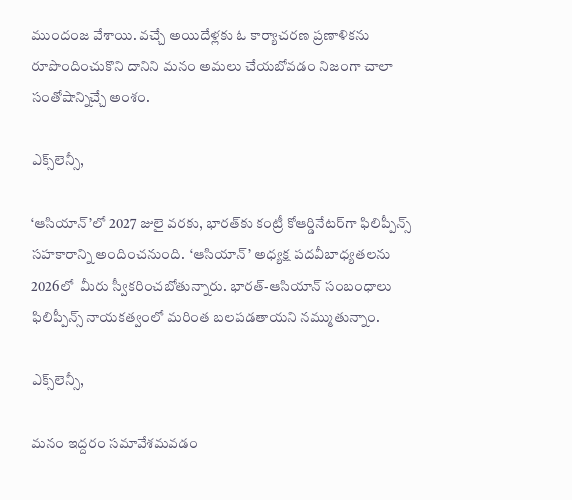ముందంజ వేశాయి. వచ్చే అయిదేళ్లకు ఓ కార్యాచరణ ప్రణాళికను రూపొందించుకొని దానిని మనం అమలు చేయబోవడం నిజంగా చాలా సంతోషాన్నిచ్చే అంశం.

ఎక్స్‌లెన్సీ,

‘ఆసియాన్‌’లో 2027 జులై వరకు, భారత్‌కు కంట్రీ కోఆర్డినేటర్‌గా ఫిలిప్పీన్స్ సహకారాన్ని అందించనుంది.  ‘ఆసియాన్’ అధ్యక్ష పదవీబాధ్యతలను 2026లో  మీరు స్వీకరించబోతున్నారు. భారత్-ఆసియాన్ సంబంధాలు ఫిలిప్పీన్స్ నాయకత్వంలో మరింత బలపడతాయని నమ్ముతున్నాం.

ఎక్స్‌లెన్సీ,

మనం ఇద్దరం సమావేశమవడం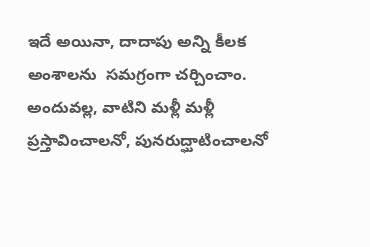ఇదే అయినా, దాదాపు అన్ని కీలక అంశాలను  సమగ్రంగా చర్చించాం. అందువల్ల, వాటిని మళ్లీ మళ్లీ ప్రస్తావించాలనో, పునరుద్ఘాటించాలనో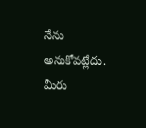నేను అనుకోవట్లేదు. మీరు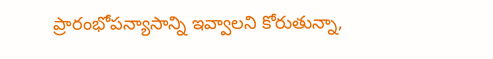ప్రారంభోపన్యాసాన్ని ఇవ్వాలని కోరుతున్నా,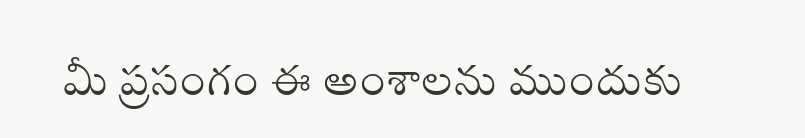మీ ప్రసంగం ఈ అంశాలను ముందుకు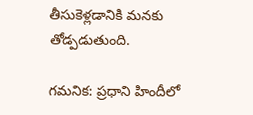తీసుకెళ్లడానికి మనకు తోడ్పడుతుంది.

గమనిక: ప్రధాని హిందీలో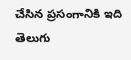చేసిన ప్రసంగానికి ఇది తెలుగు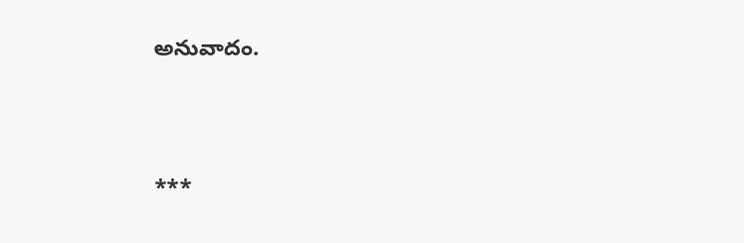అనువాదం.



***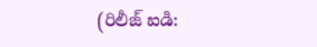(రిలీజ్ ఐడి: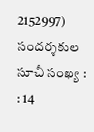2152997) సందర్శకుల సూచీ సంఖ్య : : 14